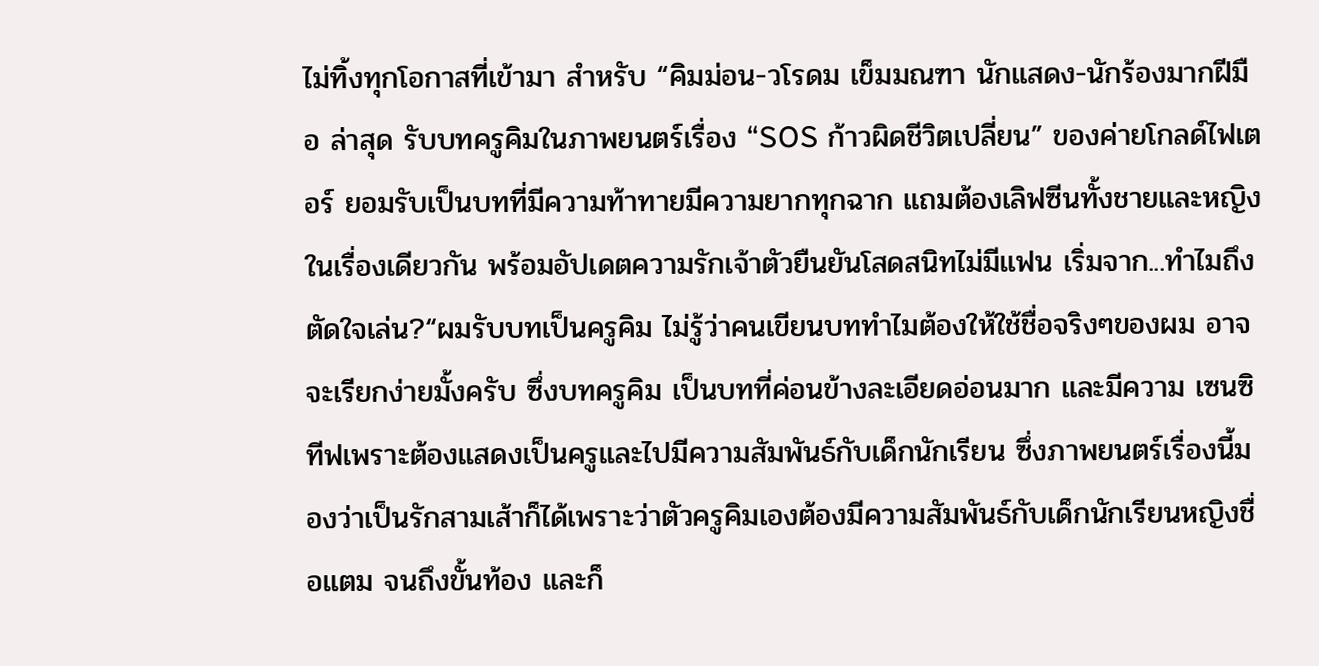ไม่ทิ้งทุกโอกาสที่เข้ามา สำหรับ “คิมม่อน-วโรดม เข็มมณฑา นักแสดง-นักร้องมากฝีมือ ล่าสุด รับบทครูคิมในภาพยนตร์เรื่อง “SOS ก้าวผิดชีวิตเปลี่ยน” ของค่ายโกลด์ไฟเตอร์ ยอมรับเป็นบทที่มีความท้าทายมีความยากทุกฉาก แถมต้องเลิฟซีนทั้งชายและหญิงในเรื่องเดียวกัน พร้อมอัปเดตความรักเจ้าตัวยืนยันโสดสนิทไม่มีแฟน เริ่มจาก...ทำไมถึงตัดใจเล่น?“ผมรับบทเป็นครูคิม ไม่รู้ว่าคนเขียนบททำไมต้องให้ใช้ชื่อจริงๆของผม อาจจะเรียกง่ายมั้งครับ ซึ่งบทครูคิม เป็นบทที่ค่อนข้างละเอียดอ่อนมาก และมีความ เซนซิทีฟเพราะต้องแสดงเป็นครูและไปมีความสัมพันธ์กับเด็กนักเรียน ซึ่งภาพยนตร์เรื่องนี้มองว่าเป็นรักสามเส้าก็ได้เพราะว่าตัวครูคิมเองต้องมีความสัมพันธ์กับเด็กนักเรียนหญิงชื่อแตม จนถึงขั้นท้อง และก็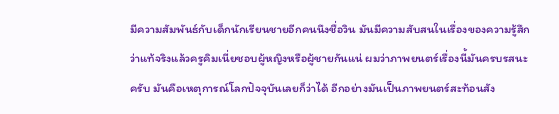มีความสัมพันธ์กับเด็กนักเรียนชายอีกคนนึงชื่อวิน มันมีความสับสนในเรื่องของความรู้สึกว่าแท้จริงแล้วครูคิมเนี่ยชอบผู้หญิงหรือผู้ชายกันแน่ ผมว่าภาพยนตร์เรื่องนี้มันครบรสนะครับ มันคือเหตุการณ์โลกปัจจุบันเลยก็ว่าได้ อีกอย่างมันเป็นภาพยนตร์สะท้อนสัง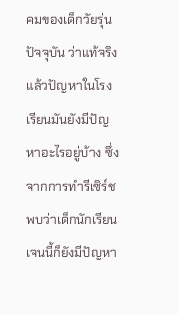คมของเด็กวัยรุ่นปัจจุบัน ว่าแท้จริงแล้วปัญหาในโรงเรียนมันยังมีปัญหาอะไรอยู่บ้าง ซึ่งจากการทำรีเซิร์ชพบว่าเด็กนักเรียนเจนนี้ก็ยังมีปัญหา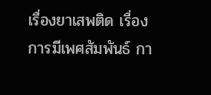เรื่องยาเสพติด เรื่องการมีเพศสัมพันธ์ กา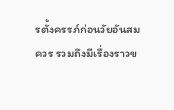รตั้งครรภ์ก่อนวัยอันสมควร รวมถึงมีเรื่องราวข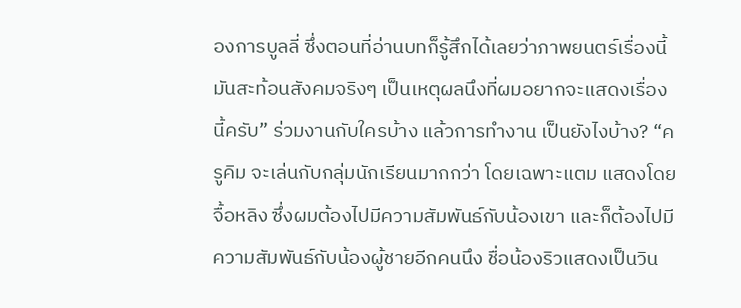องการบูลลี่ ซึ่งตอนที่อ่านบทก็รู้สึกได้เลยว่าภาพยนตร์เรื่องนี้มันสะท้อนสังคมจริงๆ เป็นเหตุผลนึงที่ผมอยากจะแสดงเรื่องนี้ครับ” ร่วมงานกับใครบ้าง แล้วการทำงาน เป็นยังไงบ้าง? “ครูคิม จะเล่นกับกลุ่มนักเรียนมากกว่า โดยเฉพาะแตม แสดงโดยจื้อหลิง ซึ่งผมต้องไปมีความสัมพันธ์กับน้องเขา และก็ต้องไปมีความสัมพันธ์กับน้องผู้ชายอีกคนนึง ชื่อน้องริวแสดงเป็นวิน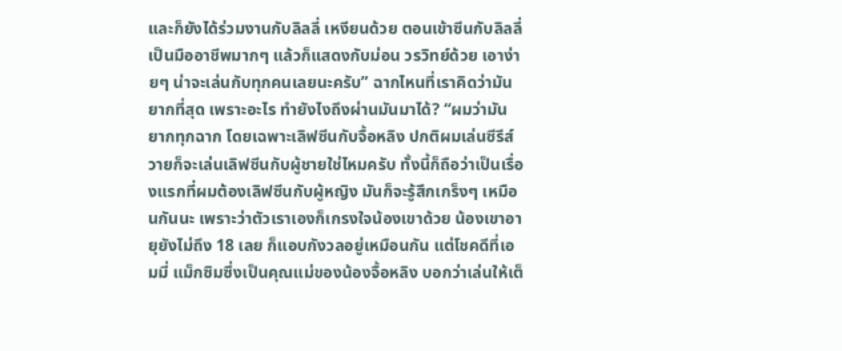และก็ยังได้ร่วมงานกับลิลลี่ เหงียนด้วย ตอนเข้าซีนกับลิลลี่เป็นมืออาชีพมากๆ แล้วก็แสดงกับม่อน วรวิทย์ด้วย เอาง่ายๆ น่าจะเล่นกับทุกคนเลยนะครับ” ฉากไหนที่เราคิดว่ามันยากที่สุด เพราะอะไร ทำยังไงถึงผ่านมันมาได้? “ผมว่ามันยากทุกฉาก โดยเฉพาะเลิฟซีนกับจื้อหลิง ปกติผมเล่นซีรีส์วายก็จะเล่นเลิฟซีนกับผู้ชายใช่ไหมครับ ทั้งนี้ก็ถือว่าเป็นเรื่องแรกที่ผมต้องเลิฟซีนกับผู้หญิง มันก็จะรู้สึกเกร็งๆ เหมือนกันนะ เพราะว่าตัวเราเองก็เกรงใจน้องเขาด้วย น้องเขาอายุยังไม่ถึง 18 เลย ก็แอบกังวลอยู่เหมือนกัน แต่โชคดีที่เอมมี่ แม็กซิมซึ่งเป็นคุณแม่ของน้องจื้อหลิง บอกว่าเล่นให้เต็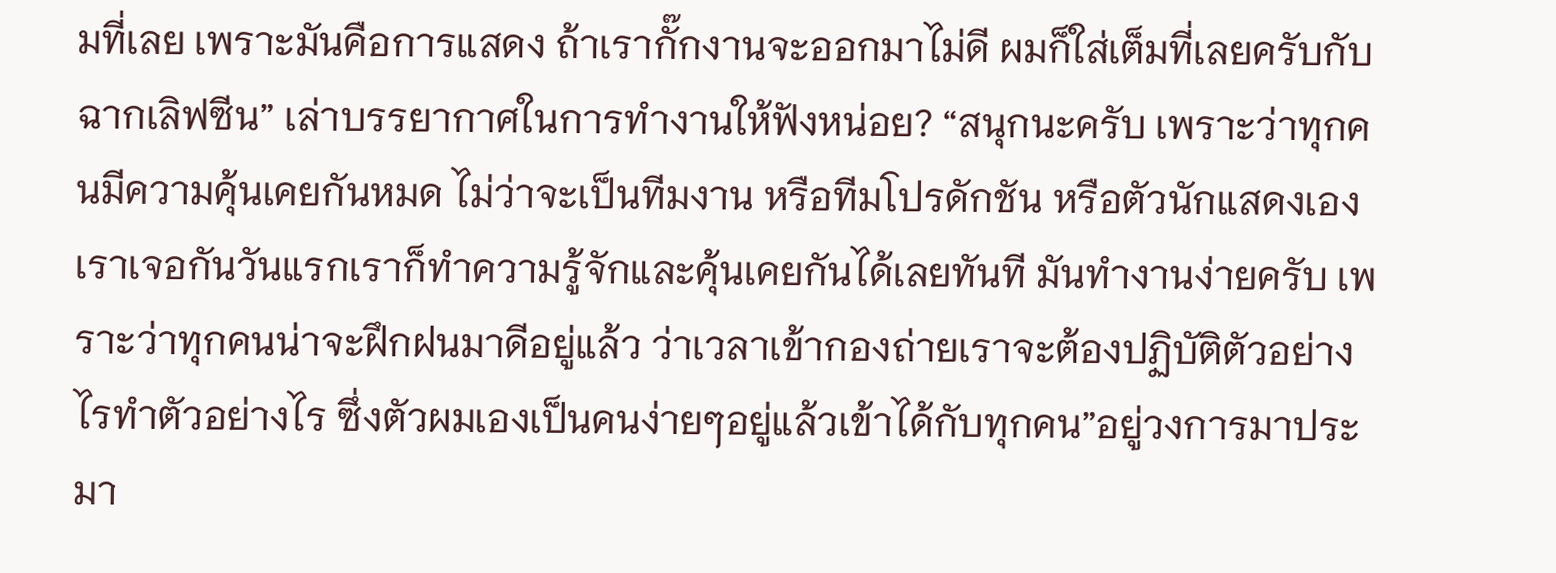มที่เลย เพราะมันคือการแสดง ถ้าเรากั๊กงานจะออกมาไม่ดี ผมก็ใส่เต็มที่เลยครับกับฉากเลิฟซีน” เล่าบรรยากาศในการทำงานให้ฟังหน่อย? “สนุกนะครับ เพราะว่าทุกคนมีความคุ้นเคยกันหมด ไม่ว่าจะเป็นทีมงาน หรือทีมโปรดักชัน หรือตัวนักแสดงเอง เราเจอกันวันแรกเราก็ทำความรู้จักและคุ้นเคยกันได้เลยทันที มันทำงานง่ายครับ เพราะว่าทุกคนน่าจะฝึกฝนมาดีอยู่แล้ว ว่าเวลาเข้ากองถ่ายเราจะต้องปฏิบัติตัวอย่างไรทำตัวอย่างไร ซึ่งตัวผมเองเป็นคนง่ายๆอยู่แล้วเข้าได้กับทุกคน”อยู่วงการมาประมา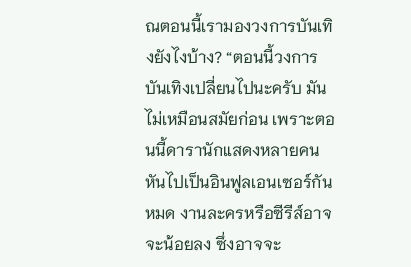ณตอนนี้เรามองวงการบันเทิงยังไงบ้าง? “ตอนนี้วงการบันเทิงเปลี่ยนไปนะครับ มันไม่เหมือนสมัยก่อน เพราะตอนนี้ดารานักแสดงหลายคนหันไปเป็นอินฟูลเอนเซอร์กันหมด งานละครหรือซีรีส์อาจจะน้อยลง ซึ่งอาจจะ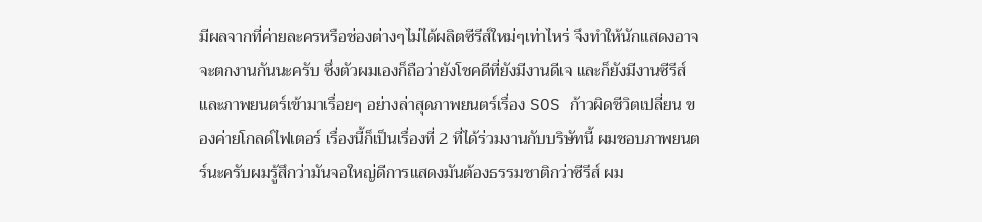มีผลจากที่ค่ายละครหรือช่องต่างๆไม่ได้ผลิตซีรีส์ใหม่ๆเท่าไหร่ จึงทำให้นักแสดงอาจจะตกงานกันนะครับ ซึ่งตัวผมเองก็ถือว่ายังโชคดีที่ยังมีงานดีเจ และก็ยังมีงานซีรีส์และภาพยนตร์เข้ามาเรื่อยๆ อย่างล่าสุดภาพยนตร์เรื่อง SOS ก้าวผิดชีวิตเปลี่ยน ของค่ายโกลด์ไฟเตอร์ เรื่องนี้ก็เป็นเรื่องที่ 2 ที่ได้ร่วมงานกับบริษัทนี้ ผมชอบภาพยนตร์นะครับผมรู้สึกว่ามันจอใหญ่ดีการแสดงมันต้องธรรมชาติกว่าซีรีส์ ผม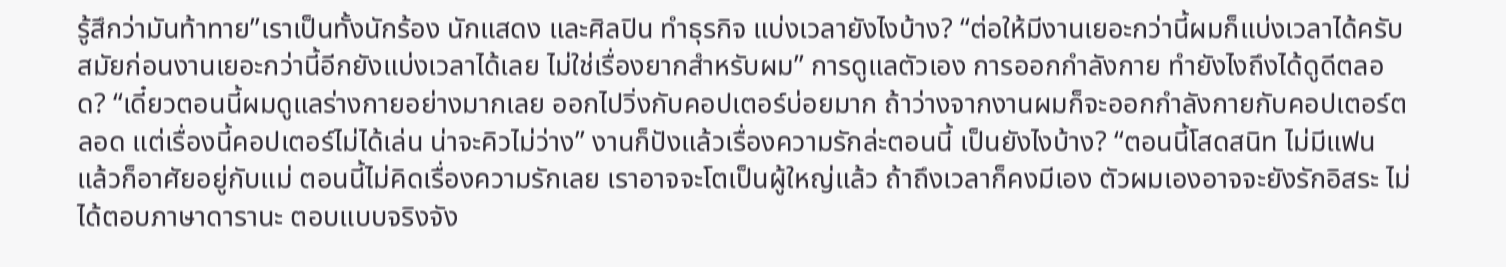รู้สึกว่ามันท้าทาย”เราเป็นทั้งนักร้อง นักแสดง และศิลปิน ทำธุรกิจ แบ่งเวลายังไงบ้าง? “ต่อให้มีงานเยอะกว่านี้ผมก็แบ่งเวลาได้ครับ สมัยก่อนงานเยอะกว่านี้อีกยังแบ่งเวลาได้เลย ไม่ใช่เรื่องยากสำหรับผม” การดูแลตัวเอง การออกกำลังกาย ทำยังไงถึงได้ดูดีตลอด? “เดี๋ยวตอนนี้ผมดูแลร่างกายอย่างมากเลย ออกไปวิ่งกับคอปเตอร์บ่อยมาก ถ้าว่างจากงานผมก็จะออกกำลังกายกับคอปเตอร์ตลอด แต่เรื่องนี้คอปเตอร์ไม่ได้เล่น น่าจะคิวไม่ว่าง” งานก็ปังแล้วเรื่องความรักล่ะตอนนี้ เป็นยังไงบ้าง? “ตอนนี้โสดสนิท ไม่มีแฟน แล้วก็อาศัยอยู่กับแม่ ตอนนี้ไม่คิดเรื่องความรักเลย เราอาจจะโตเป็นผู้ใหญ่แล้ว ถ้าถึงเวลาก็คงมีเอง ตัวผมเองอาจจะยังรักอิสระ ไม่ได้ตอบภาษาดารานะ ตอบแบบจริงจัง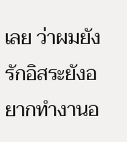เลย ว่าผมยังรักอิสระยังอยากทำงานอ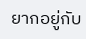ยากอยู่กับ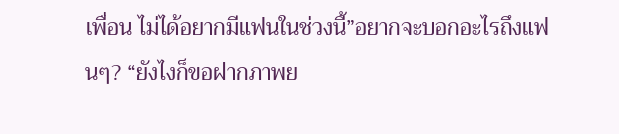เพื่อน ไม่ได้อยากมีแฟนในช่วงนี้”อยากจะบอกอะไรถึงแฟนๆ? “ยังไงก็ขอฝากภาพย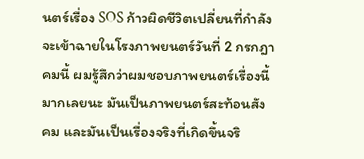นตร์เรื่อง SOS ก้าวผิดชีวิตเปลี่ยนที่กำลังจะเข้าฉายในโรงภาพยนตร์วันที่ 2 กรกฎาคมนี้ ผมรู้สึกว่าผมชอบภาพยนตร์เรื่องนี้มากเลยนะ มันเป็นภาพยนตร์สะท้อนสังคม และมันเป็นเรื่องจริงที่เกิดขึ้นจริ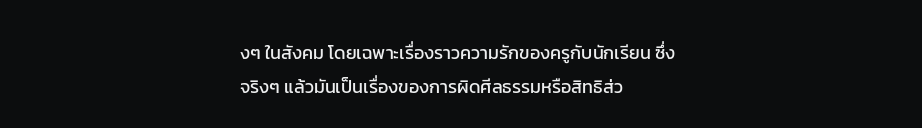งๆ ในสังคม โดยเฉพาะเรื่องราวความรักของครูกับนักเรียน ซึ่งจริงๆ แล้วมันเป็นเรื่องของการผิดศีลธรรมหรือสิทธิส่ว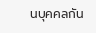นบุคคลกัน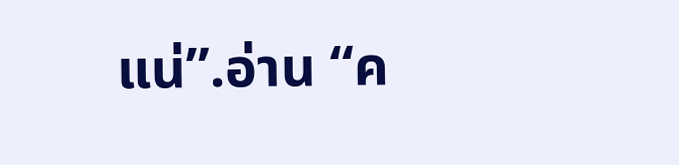แน่”.อ่าน “ค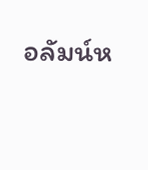อลัมน์ห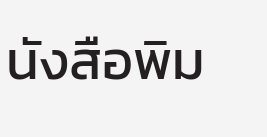นังสือพิม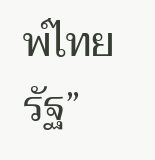พ์ไทยรัฐ”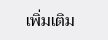เพิ่มเติม